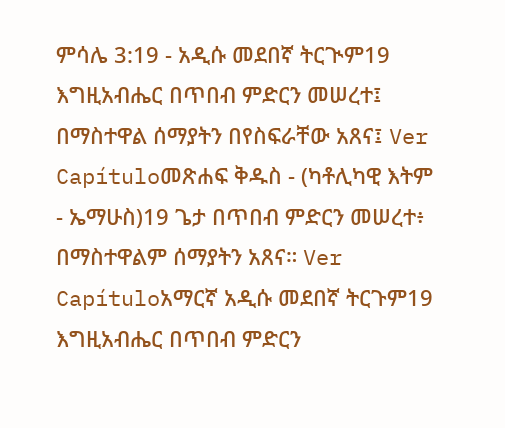ምሳሌ 3:19 - አዲሱ መደበኛ ትርጒም19 እግዚአብሔር በጥበብ ምድርን መሠረተ፤ በማስተዋል ሰማያትን በየስፍራቸው አጸና፤ Ver Capítuloመጽሐፍ ቅዱስ - (ካቶሊካዊ እትም - ኤማሁስ)19 ጌታ በጥበብ ምድርን መሠረተ፥ በማስተዋልም ሰማያትን አጸና። Ver Capítuloአማርኛ አዲሱ መደበኛ ትርጉም19 እግዚአብሔር በጥበብ ምድርን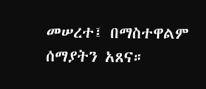መሠረተ፤ በማስተዋልም ሰማያትን አጸና።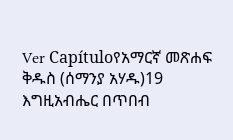Ver Capítuloየአማርኛ መጽሐፍ ቅዱስ (ሰማንያ አሃዱ)19 እግዚአብሔር በጥበብ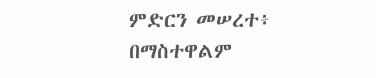ምድርን መሠረተ፥ በማስተዋልም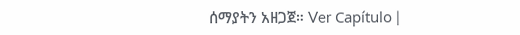ሰማያትን አዘጋጀ። Ver Capítulo |